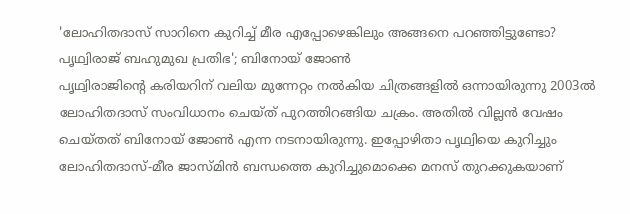'ലോഹിതദാസ് സാറിനെ കുറിച്ച് മീര എപ്പോഴെങ്കിലും അങ്ങനെ പറഞ്ഞിട്ടുണ്ടോ? പൃഥ്വിരാജ് ബഹുമുഖ പ്രതിഭ'; ബിനോയ് ജോൺ
പൃഥ്വിരാജിന്റെ കരിയറിന് വലിയ മുന്നേറ്റം നൽകിയ ചിത്രങ്ങളിൽ ഒന്നായിരുന്നു 2003ൽ ലോഹിതദാസ് സംവിധാനം ചെയ്ത് പുറത്തിറങ്ങിയ ചക്രം. അതിൽ വില്ലൻ വേഷം ചെയ്തത് ബിനോയ് ജോൺ എന്ന നടനായിരുന്നു. ഇപ്പോഴിതാ പൃഥ്വിയെ കുറിച്ചും ലോഹിതദാസ്-മീര ജാസ്മിൻ ബന്ധത്തെ കുറിച്ചുമൊക്കെ മനസ് തുറക്കുകയാണ്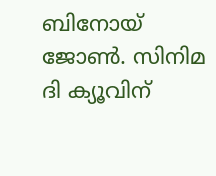ബിനോയ് ജോൺ. സിനിമ ദി ക്യൂവിന്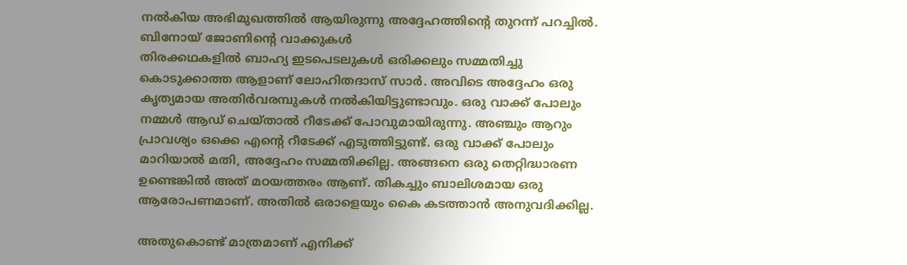നൽകിയ അഭിമുഖത്തിൽ ആയിരുന്നു അദ്ദേഹത്തിന്റെ തുറന്ന് പറച്ചിൽ.
ബിനോയ് ജോണിന്റെ വാക്കുകൾ
തിരക്കഥകളിൽ ബാഹ്യ ഇടപെടലുകൾ ഒരിക്കലും സമ്മതിച്ചു കൊടുക്കാത്ത ആളാണ് ലോഹിതദാസ് സാർ. അവിടെ അദ്ദേഹം ഒരു കൃത്യമായ അതിർവരമ്പുകൾ നൽകിയിട്ടുണ്ടാവും. ഒരു വാക്ക് പോലും നമ്മൾ ആഡ് ചെയ്താൽ റീടേക്ക് പോവുമായിരുന്നു. അഞ്ചും ആറും പ്രാവശ്യം ഒക്കെ എന്റെ റീടേക്ക് എടുത്തിട്ടുണ്ട്. ഒരു വാക്ക് പോലും മാറിയാൽ മതി, അദ്ദേഹം സമ്മതിക്കില്ല. അങ്ങനെ ഒരു തെറ്റിദ്ധാരണ ഉണ്ടെങ്കിൽ അത് മഠയത്തരം ആണ്. തികച്ചും ബാലിശമായ ഒരു ആരോപണമാണ്. അതിൽ ഒരാളെയും കൈ കടത്താൻ അനുവദിക്കില്ല.

അതുകൊണ്ട് മാത്രമാണ് എനിക്ക്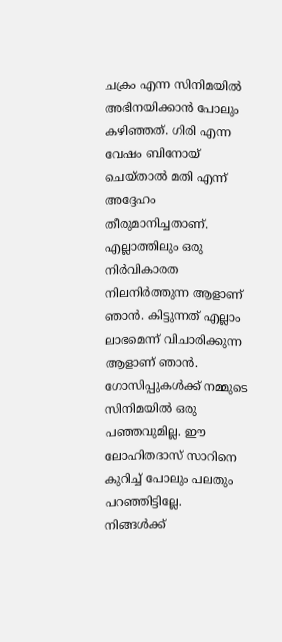ചക്രം എന്ന സിനിമയിൽ അഭിനയിക്കാൻ പോലും കഴിഞ്ഞത്. ഗിരി എന്ന വേഷം ബിനോയ് ചെയ്താൽ മതി എന്ന് അദ്ദേഹം തീരുമാനിച്ചതാണ്. എല്ലാത്തിലും ഒരു നിർവികാരത നിലനിർത്തുന്ന ആളാണ് ഞാൻ. കിട്ടുന്നത് എല്ലാം ലാഭമെന്ന് വിചാരിക്കുന്ന ആളാണ് ഞാൻ. ഗോസിപ്പുകൾക്ക് നമ്മുടെ സിനിമയിൽ ഒരു പഞ്ഞവുമില്ല. ഈ ലോഹിതദാസ് സാറിനെ കുറിച്ച് പോലും പലതും പറഞ്ഞിട്ടില്ലേ.
നിങ്ങൾക്ക്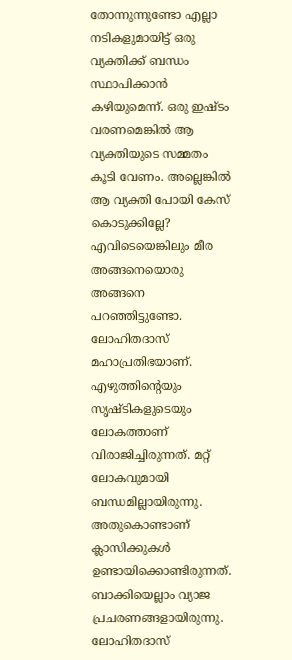തോന്നുന്നുണ്ടോ എല്ലാ നടികളുമായിട്ട് ഒരു വ്യക്തിക്ക് ബന്ധം സ്ഥാപിക്കാൻ കഴിയുമെന്ന്. ഒരു ഇഷ്ടം വരണമെങ്കിൽ ആ വ്യക്തിയുടെ സമ്മതം കൂടി വേണം. അല്ലെങ്കിൽ ആ വ്യക്തി പോയി കേസ് കൊടുക്കില്ലേ? എവിടെയെങ്കിലും മീര അങ്ങനെയൊരു അങ്ങനെ പറഞ്ഞിട്ടുണ്ടോ. ലോഹിതദാസ് മഹാപ്രതിഭയാണ്. എഴുത്തിന്റെയും സൃഷ്ടികളുടെയും ലോകത്താണ് വിരാജിച്ചിരുന്നത്. മറ്റ് ലോകവുമായി ബന്ധമില്ലായിരുന്നു. അതുകൊണ്ടാണ് ക്ലാസിക്കുകൾ ഉണ്ടായിക്കൊണ്ടിരുന്നത്. ബാക്കിയെല്ലാം വ്യാജ പ്രചരണങ്ങളായിരുന്നു.
ലോഹിതദാസ്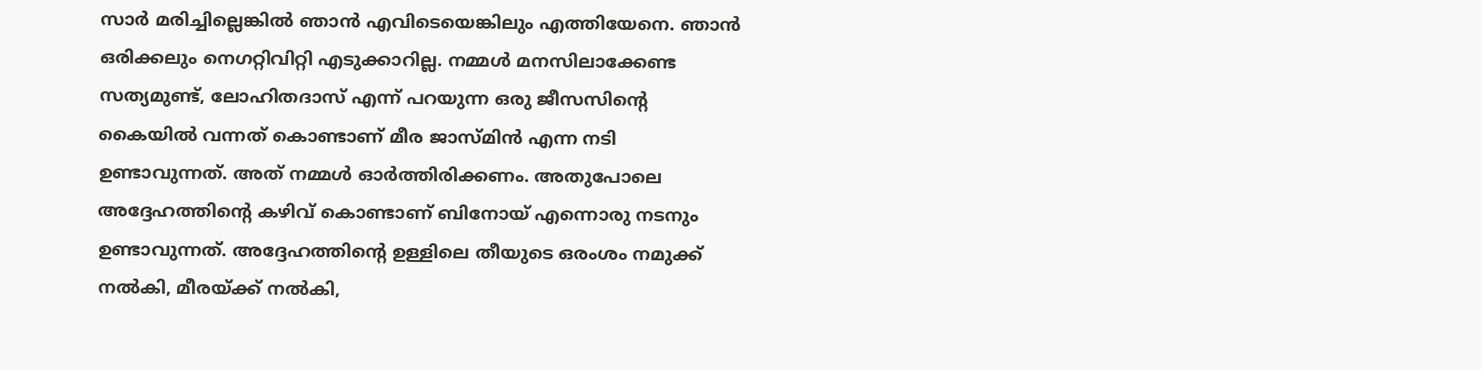സാർ മരിച്ചില്ലെങ്കിൽ ഞാൻ എവിടെയെങ്കിലും എത്തിയേനെ. ഞാൻ ഒരിക്കലും നെഗറ്റിവിറ്റി എടുക്കാറില്ല. നമ്മൾ മനസിലാക്കേണ്ട സത്യമുണ്ട്, ലോഹിതദാസ് എന്ന് പറയുന്ന ഒരു ജീസസിന്റെ കൈയിൽ വന്നത് കൊണ്ടാണ് മീര ജാസ്മിൻ എന്ന നടി ഉണ്ടാവുന്നത്. അത് നമ്മൾ ഓർത്തിരിക്കണം. അതുപോലെ അദ്ദേഹത്തിന്റെ കഴിവ് കൊണ്ടാണ് ബിനോയ് എന്നൊരു നടനും ഉണ്ടാവുന്നത്. അദ്ദേഹത്തിന്റെ ഉള്ളിലെ തീയുടെ ഒരംശം നമുക്ക് നൽകി, മീരയ്ക്ക് നൽകി,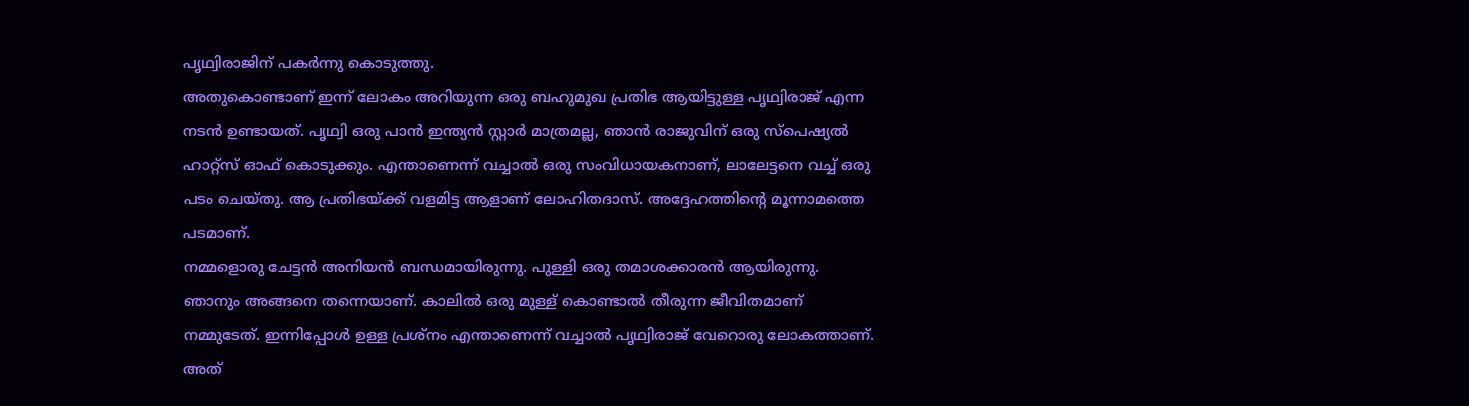പൃഥ്വിരാജിന് പകർന്നു കൊടുത്തു.
അതുകൊണ്ടാണ് ഇന്ന് ലോകം അറിയുന്ന ഒരു ബഹുമുഖ പ്രതിഭ ആയിട്ടുള്ള പൃഥ്വിരാജ് എന്ന നടൻ ഉണ്ടായത്. പൃഥ്വി ഒരു പാൻ ഇന്ത്യൻ സ്റ്റാർ മാത്രമല്ല, ഞാൻ രാജുവിന് ഒരു സ്പെഷ്യൽ ഹാറ്റ്സ് ഓഫ് കൊടുക്കും. എന്താണെന്ന് വച്ചാൽ ഒരു സംവിധായകനാണ്, ലാലേട്ടനെ വച്ച് ഒരു പടം ചെയ്തു. ആ പ്രതിഭയ്ക്ക് വളമിട്ട ആളാണ് ലോഹിതദാസ്. അദ്ദേഹത്തിന്റെ മൂന്നാമത്തെ പടമാണ്.
നമ്മളൊരു ചേട്ടൻ അനിയൻ ബന്ധമായിരുന്നു. പുള്ളി ഒരു തമാശക്കാരൻ ആയിരുന്നു. ഞാനും അങ്ങനെ തന്നെയാണ്. കാലിൽ ഒരു മുള്ള് കൊണ്ടാൽ തീരുന്ന ജീവിതമാണ് നമ്മുടേത്. ഇന്നിപ്പോൾ ഉള്ള പ്രശ്നം എന്താണെന്ന് വച്ചാൽ പൃഥ്വിരാജ് വേറൊരു ലോകത്താണ്. അത്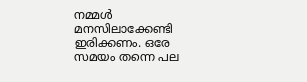നമ്മൾ മനസിലാക്കേണ്ടി ഇരിക്കണം. ഒരേ സമയം തന്നെ പല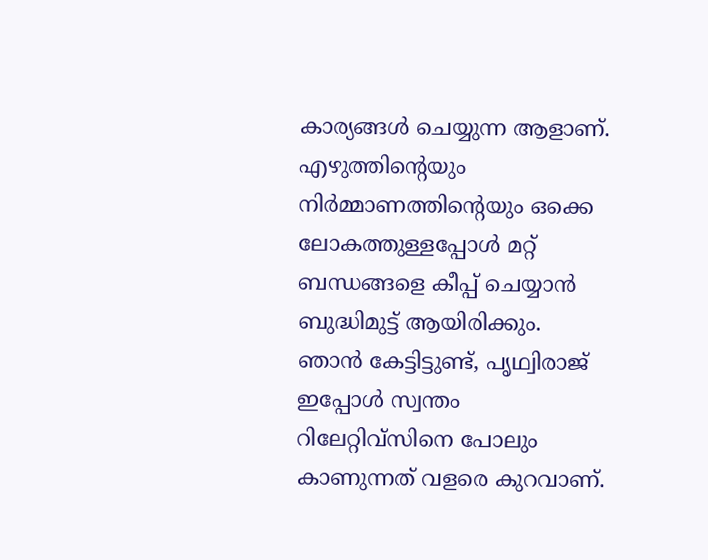കാര്യങ്ങൾ ചെയ്യുന്ന ആളാണ്.
എഴുത്തിന്റെയും നിർമ്മാണത്തിന്റെയും ഒക്കെ ലോകത്തുള്ളപ്പോൾ മറ്റ് ബന്ധങ്ങളെ കീപ്പ് ചെയ്യാൻ ബുദ്ധിമുട്ട് ആയിരിക്കും. ഞാൻ കേട്ടിട്ടുണ്ട്, പൃഥ്വിരാജ് ഇപ്പോൾ സ്വന്തം റിലേറ്റിവ്സിനെ പോലും കാണുന്നത് വളരെ കുറവാണ്.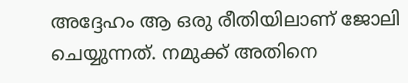അദ്ദേഹം ആ ഒരു രീതിയിലാണ് ജോലി ചെയ്യുന്നത്. നമുക്ക് അതിനെ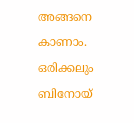അങ്ങനെ കാണാം. ഒരിക്കലും ബിനോയ്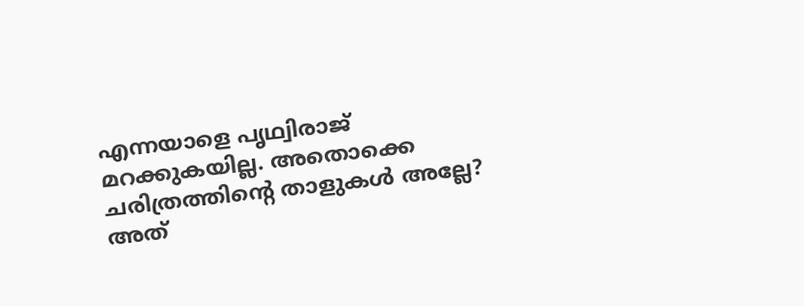എന്നയാളെ പൃഥ്വിരാജ് മറക്കുകയില്ല. അതൊക്കെ ചരിത്രത്തിന്റെ താളുകൾ അല്ലേ? അത്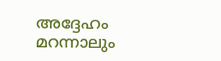അദ്ദേഹം മറന്നാലും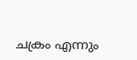ചക്രം എന്നും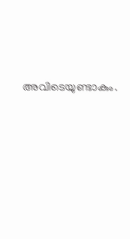അവിടെയുണ്ടാകും.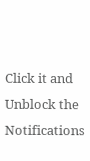Click it and Unblock the Notifications